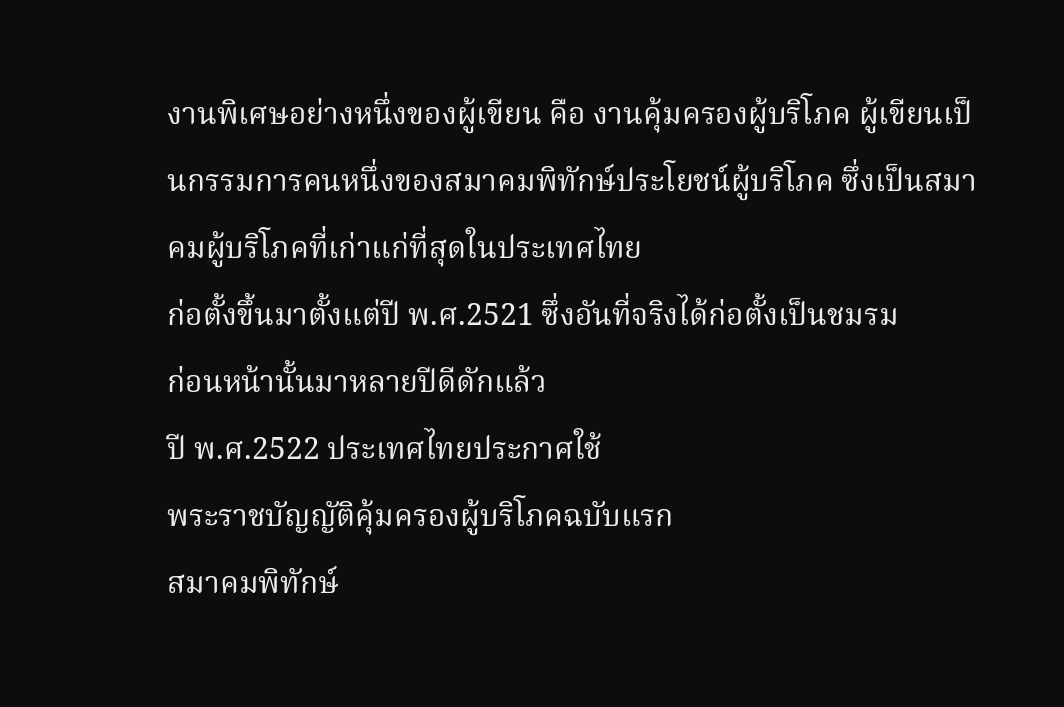งานพิเศษอย่างหนึ่งของผู้เขียน คือ งานคุ้มครองผู้บริโภค ผู้เขียนเป็นกรรมการคนหนึ่งของสมาคมพิทักษ์ประโยชน์ผู้บริโภค ซึ่งเป็นสมาคมผู้บริโภคที่เก่าแก่ที่สุดในประเทศไทย
ก่อตั้งขึ้นมาตั้งแต่ปี พ.ศ.2521 ซึ่งอันที่จริงได้ก่อตั้งเป็นชมรม
ก่อนหน้านั้นมาหลายปีดีดักแล้ว
ปี พ.ศ.2522 ประเทศไทยประกาศใช้
พระราชบัญญัติคุ้มครองผู้บริโภคฉบับแรก
สมาคมพิทักษ์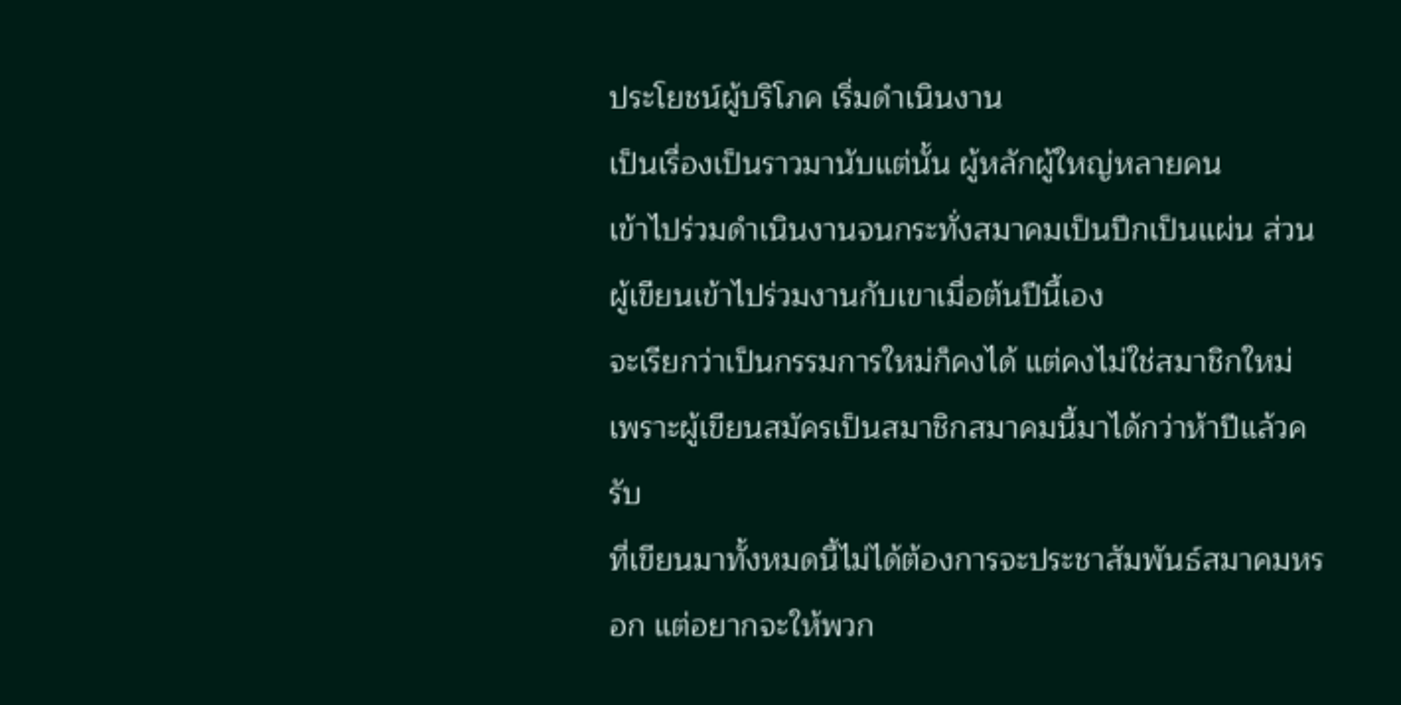ประโยชน์ผู้บริโภค เริ่มดำเนินงาน
เป็นเรื่องเป็นราวมานับแต่นั้น ผู้หลักผู้ใหญ่หลายคน
เข้าไปร่วมดำเนินงานจนกระทั่งสมาคมเป็นปึกเป็นแผ่น ส่วนผู้เขียนเข้าไปร่วมงานกับเขาเมื่อต้นปีนี้เอง
จะเรียกว่าเป็นกรรมการใหม่ก็คงได้ แต่คงไม่ใช่สมาชิกใหม่
เพราะผู้เขียนสมัครเป็นสมาชิกสมาคมนี้มาได้กว่าห้าปีแล้วครับ
ที่เขียนมาทั้งหมดนี้ไม่ได้ต้องการจะประชาสัมพันธ์สมาคมหรอก แต่อยากจะให้พวก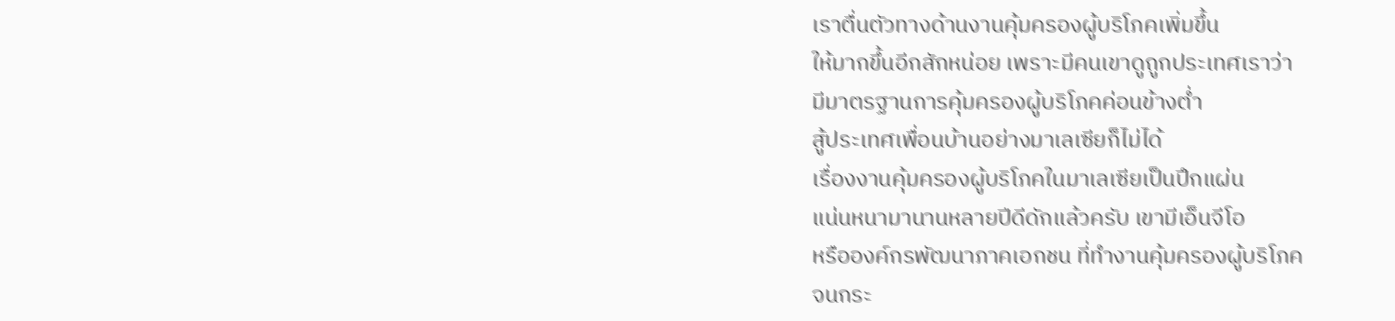เราตื่นตัวทางด้านงานคุ้มครองผู้บริโภคเพิ่มขึ้น
ให้มากขึ้นอีกสักหน่อย เพราะมีคนเขาดูถูกประเทศเราว่า
มีมาตรฐานการคุ้มครองผู้บริโภคค่อนข้างต่ำ
สู้ประเทศเพื่อนบ้านอย่างมาเลเซียก็ไม่ได้
เรื่องงานคุ้มครองผู้บริโภคในมาเลเซียเป็นปึกแผ่น
แน่นหนามานานหลายปีดีดักแล้วครับ เขามีเอ็นจีโอ
หรือองค์กรพัฒนาภาคเอกชน ที่ทำงานคุ้มครองผู้บริโภค
จนกระ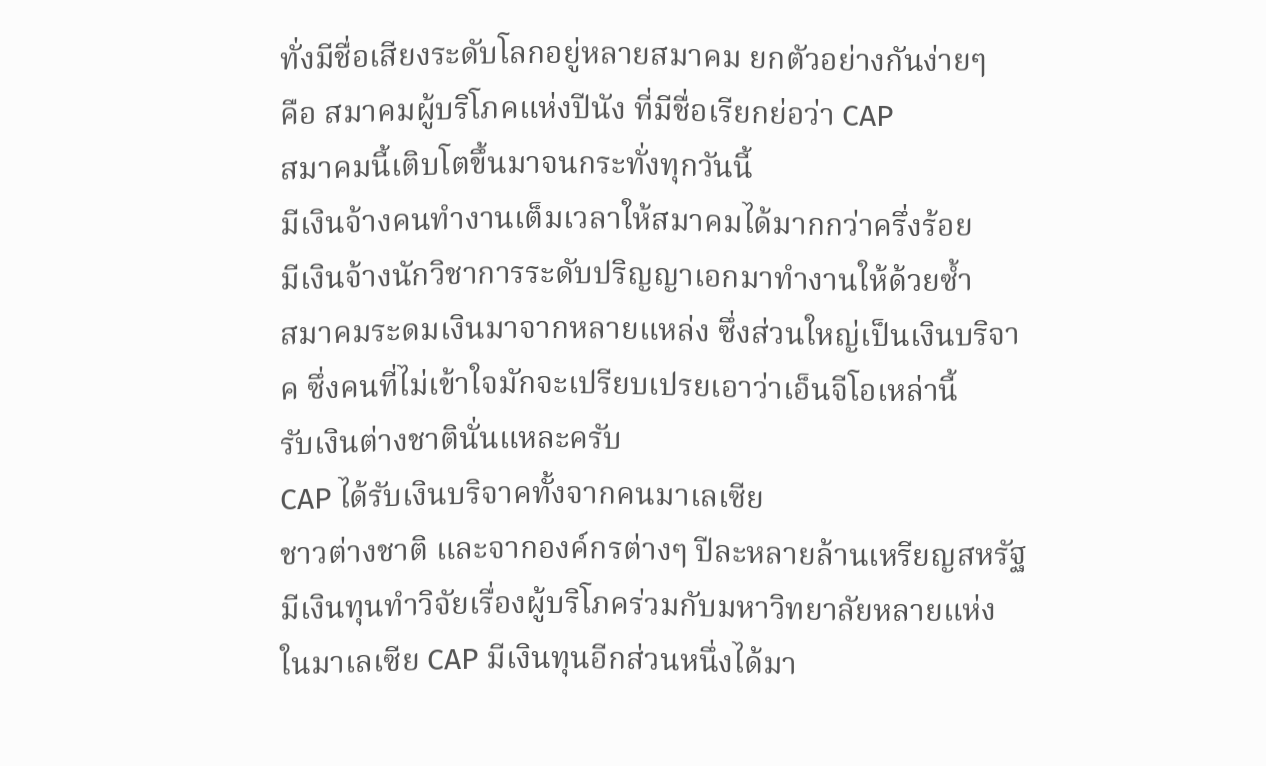ทั่งมีชื่อเสียงระดับโลกอยู่หลายสมาคม ยกตัวอย่างกันง่ายๆ
คือ สมาคมผู้บริโภคแห่งปีนัง ที่มีชื่อเรียกย่อว่า CAP
สมาคมนี้เติบโตขึ้นมาจนกระทั่งทุกวันนี้
มีเงินจ้างคนทำงานเต็มเวลาให้สมาคมได้มากกว่าครึ่งร้อย
มีเงินจ้างนักวิชาการระดับปริญญาเอกมาทำงานให้ด้วยซ้ำ
สมาคมระดมเงินมาจากหลายแหล่ง ซึ่งส่วนใหญ่เป็นเงินบริจาค ซึ่งคนที่ไม่เข้าใจมักจะเปรียบเปรยเอาว่าเอ็นจีโอเหล่านี้
รับเงินต่างชาตินั่นแหละครับ
CAP ได้รับเงินบริจาคทั้งจากคนมาเลเซีย
ชาวต่างชาติ และจากองค์กรต่างๆ ปีละหลายล้านเหรียญสหรัฐ มีเงินทุนทำวิจัยเรื่องผู้บริโภคร่วมกับมหาวิทยาลัยหลายแห่ง
ในมาเลเซีย CAP มีเงินทุนอีกส่วนหนึ่งได้มา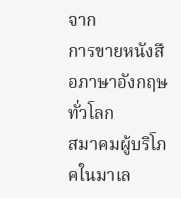จาก
การขายหนังสือภาษาอังกฤษทั่วโลก
สมาคมผู้บริโภคในมาเล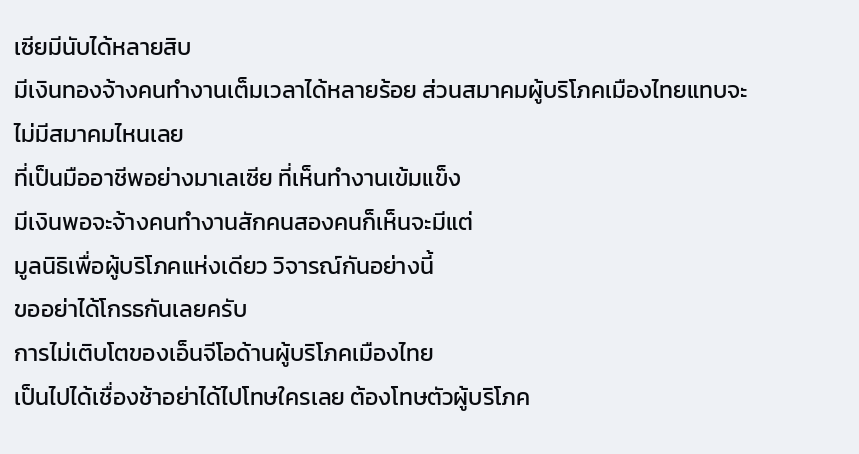เซียมีนับได้หลายสิบ
มีเงินทองจ้างคนทำงานเต็มเวลาได้หลายร้อย ส่วนสมาคมผู้บริโภคเมืองไทยแทบจะไม่มีสมาคมไหนเลย
ที่เป็นมืออาชีพอย่างมาเลเซีย ที่เห็นทำงานเข้มแข็ง
มีเงินพอจะจ้างคนทำงานสักคนสองคนก็เห็นจะมีแต่
มูลนิธิเพื่อผู้บริโภคแห่งเดียว วิจารณ์กันอย่างนี้
ขออย่าได้โกรธกันเลยครับ
การไม่เติบโตของเอ็นจีโอด้านผู้บริโภคเมืองไทย
เป็นไปได้เชื่องช้าอย่าได้ไปโทษใครเลย ต้องโทษตัวผู้บริโภค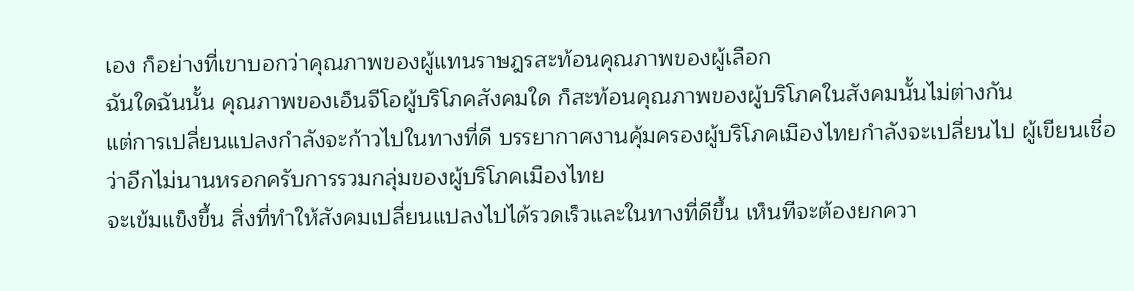เอง ก็อย่างที่เขาบอกว่าคุณภาพของผู้แทนราษฎรสะท้อนคุณภาพของผู้เลือก
ฉันใดฉันนั้น คุณภาพของเอ็นจีโอผู้บริโภคสังคมใด ก็สะท้อนคุณภาพของผู้บริโภคในสังคมนั้นไม่ต่างกัน
แต่การเปลี่ยนแปลงกำลังจะก้าวไปในทางที่ดี บรรยากาศงานคุ้มครองผู้บริโภคเมืองไทยกำลังจะเปลี่ยนไป ผู้เขียนเชื่อว่าอีกไม่นานหรอกครับการรวมกลุ่มของผู้บริโภคเมืองไทย
จะเข้มแข็งขึ้น สิ่งที่ทำให้สังคมเปลี่ยนแปลงไปได้รวดเร็วและในทางที่ดีขึ้น เห็นทีจะต้องยกควา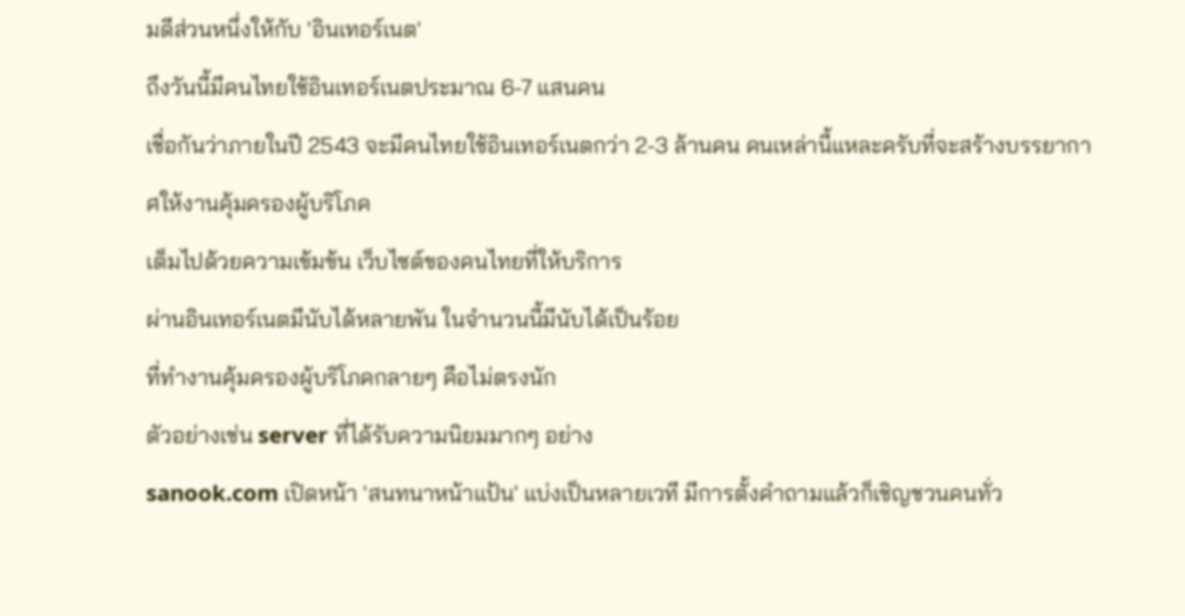มดีส่วนหนึ่งให้กับ 'อินเทอร์เนต'
ถึงวันนี้มีคนไทยใช้อินเทอร์เนตประมาณ 6-7 แสนคน
เชื่อกันว่าภายในปี 2543 จะมีคนไทยใช้อินเทอร์เนตกว่า 2-3 ล้านคน คนเหล่านี้แหละครับที่จะสร้างบรรยากาศให้งานคุ้มครองผู้บริโภค
เต็มไปด้วยความเข้มข้น เว็บไซต์ของคนไทยที่ให้บริการ
ผ่านอินเทอร์เนตมีนับได้หลายพัน ในจำนวนนี้มีนับได้เป็นร้อย
ที่ทำงานคุ้มครองผู้บริโภคกลายๆ คือไม่ตรงนัก
ตัวอย่างเช่น server ที่ได้รับความนิยมมากๆ อย่าง
sanook.com เปิดหน้า 'สนทนาหน้าแป้น' แบ่งเป็นหลายเวที มีการตั้งคำถามแล้วก็เชิญชวนคนทั่ว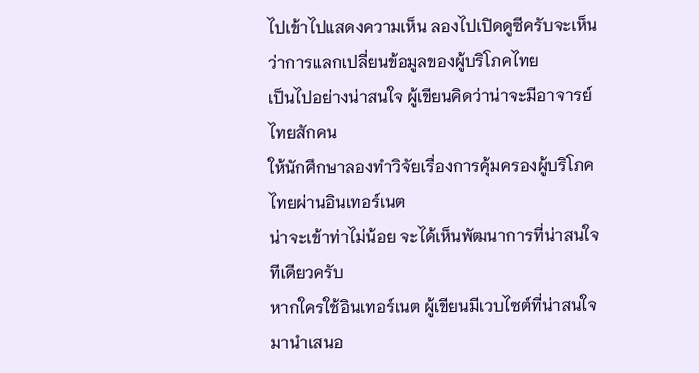ไปเข้าไปแสดงความเห็น ลองไปเปิดดูซีครับจะเห็นว่าการแลกเปลี่ยนข้อมูลของผู้บริโภคไทย
เป็นไปอย่างน่าสนใจ ผู้เขียนคิดว่าน่าจะมีอาจารย์ไทยสักคน
ให้นักศึกษาลองทำวิจัยเรื่องการคุ้มครองผู้บริโภคไทยผ่านอินเทอร์เนต
น่าจะเข้าท่าไม่น้อย จะได้เห็นพัฒนาการที่น่าสนใจทีเดียวครับ
หากใครใช้อินเทอร์เนต ผู้เขียนมีเวบไซต์ที่น่าสนใจมานำเสนอ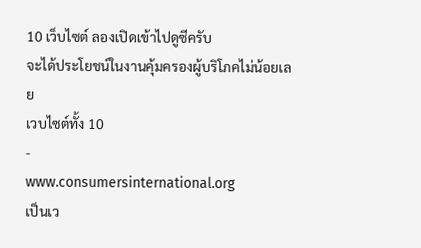10 เว็บไซต์ ลองเปิดเข้าไปดูซีครับ
จะได้ประโยชน์ในงานคุ้มครองผู้บริโภคไม่น้อยเลย
เวบไซต์ทั้ง 10
-
www.consumersinternational.org
เป็นเว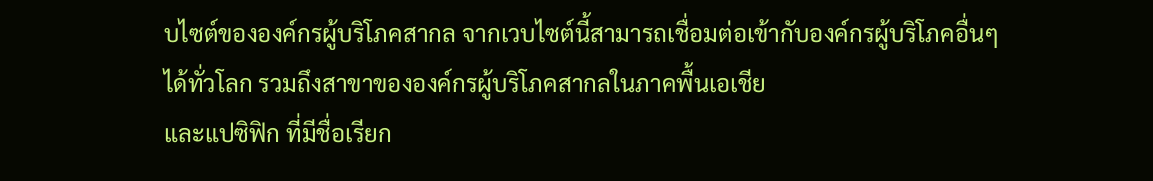บไซต์ขององค์กรผู้บริโภคสากล จากเวบไซต์นี้สามารถเชื่อมต่อเข้ากับองค์กรผู้บริโภคอื่นๆ
ได้ทั่วโลก รวมถึงสาขาขององค์กรผู้บริโภคสากลในภาคพื้นเอเชีย
และแปซิฟิก ที่มีชื่อเรียก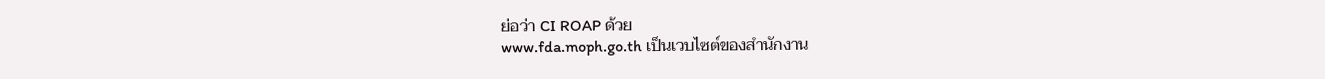ย่อว่า CI ROAP ด้วย
www.fda.moph.go.th เป็นเวบไซต์ของสำนักงาน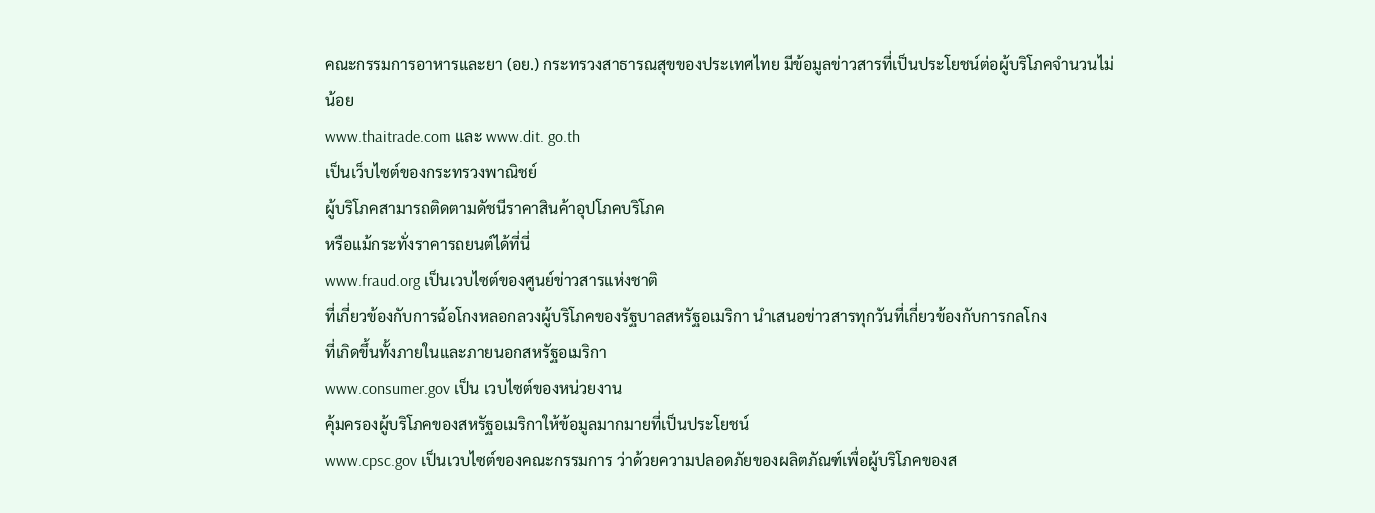คณะกรรมการอาหารและยา (อย.) กระทรวงสาธารณสุขของประเทศไทย มีข้อมูลข่าวสารที่เป็นประโยชน์ต่อผู้บริโภคจำนวนไม่น้อย
www.thaitrade.com และ www.dit. go.th
เป็นเว็บไซต์ของกระทรวงพาณิชย์
ผู้บริโภคสามารถติดตามดัชนีราคาสินค้าอุปโภคบริโภค
หรือแม้กระทั่งราคารถยนต์ได้ที่นี่
www.fraud.org เป็นเวบไซต์ของศูนย์ข่าวสารแห่งชาติ
ที่เกี่ยวข้องกับการฉ้อโกงหลอกลวงผู้บริโภคของรัฐบาลสหรัฐอเมริกา นำเสนอข่าวสารทุกวันที่เกี่ยวข้องกับการกลโกง
ที่เกิดขึ้นทั้งภายในและภายนอกสหรัฐอเมริกา
www.consumer.gov เป็น เวบไซต์ของหน่วยงาน
คุ้มครองผู้บริโภคของสหรัฐอเมริกาให้ข้อมูลมากมายที่เป็นประโยชน์
www.cpsc.gov เป็นเวบไซต์ของคณะกรรมการ ว่าด้วยความปลอดภัยของผลิตภัณฑ์เพื่อผู้บริโภคของส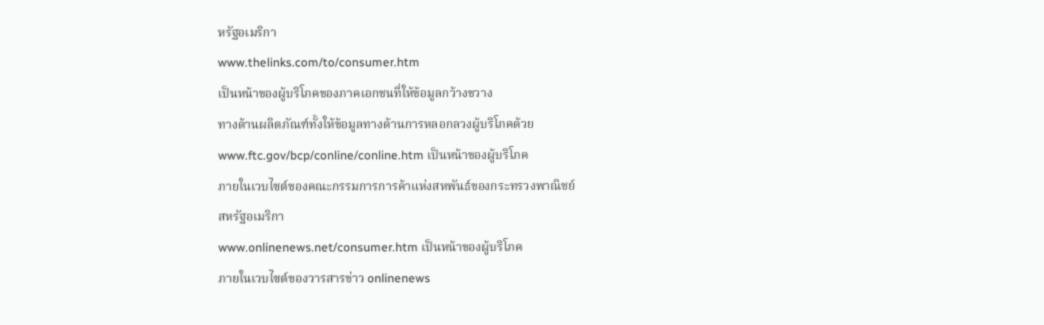หรัฐอเมริกา
www.thelinks.com/to/consumer.htm
เป็นหน้าของผู้บริโภคของภาคเอกชนที่ให้ข้อมูลกว้างขวาง
ทางด้านผลิตภัณฑ์ทั้งให้ข้อมูลทางด้านการหลอกลวงผู้บริโภคด้วย
www.ftc.gov/bcp/conline/conline.htm เป็นหน้าของผู้บริโภค
ภายในเวบไซต์ของคณะกรรมการการค้าแห่งสหพันธ์ของกระทรวงพาณิชย์
สหรัฐอเมริกา
www.onlinenews.net/consumer.htm เป็นหน้าของผู้บริโภค
ภายในเวบไซต์ของวารสารข่าว onlinenews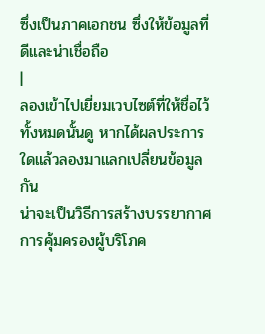ซึ่งเป็นภาคเอกชน ซึ่งให้ข้อมูลที่ดีและน่าเชื่อถือ
|
ลองเข้าไปเยี่ยมเวบไซต์ที่ให้ชื่อไว้ทั้งหมดนั้นดู หากได้ผลประการใดแล้วลองมาแลกเปลี่ยนข้อมูลกัน
น่าจะเป็นวิธีการสร้างบรรยากาศการคุ้มครองผู้บริโภค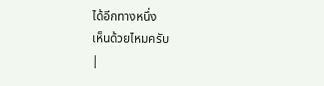ได้อีกทางหนึ่ง
เห็นด้วยไหมครับ
|